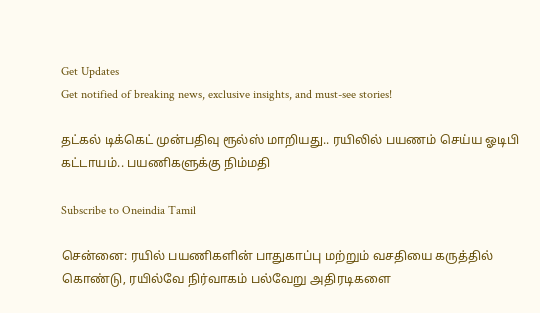Get Updates
Get notified of breaking news, exclusive insights, and must-see stories!

தட்கல் டிக்கெட் முன்பதிவு ரூல்ஸ் மாறியது.. ரயிலில் பயணம் செய்ய ஓடிபி கட்டாயம்.. பயணிகளுக்கு நிம்மதி

Subscribe to Oneindia Tamil

சென்னை: ரயில் பயணிகளின் பாதுகாப்பு மற்றும் வசதியை கருத்தில் கொண்டு, ரயில்வே நிர்வாகம் பல்வேறு அதிரடிகளை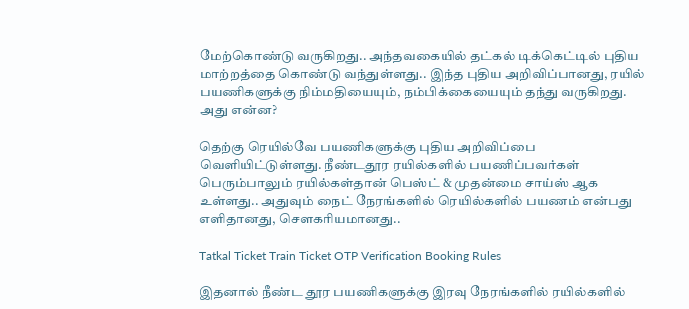மேற்கொண்டு வருகிறது.. அந்தவகையில் தட்கல் டிக்கெட்டில் புதிய மாற்றத்தை கொண்டு வந்துள்ளது.. இந்த புதிய அறிவிப்பானது, ரயில் பயணிகளுக்கு நிம்மதியையும், நம்பிக்கையையும் தந்து வருகிறது. அது என்ன?

தெற்கு ரெயில்வே பயணிகளுக்கு புதிய அறிவிப்பை வெளியிட்டுள்ளது. நீண்டதூர ரயில்களில் பயணிப்பவர்கள் பெரும்பாலும் ரயில்கள்தான் பெஸ்ட் & முதன்மை சாய்ஸ் ஆக உள்ளது.. அதுவும் நைட் நேரங்களில் ரெயில்களில் பயணம் என்பது எளிதானது, சௌகரியமானது..

Tatkal Ticket Train Ticket OTP Verification Booking Rules

இதனால் நீண்ட தூர பயணிகளுக்கு இரவு நேரங்களில் ரயில்களில்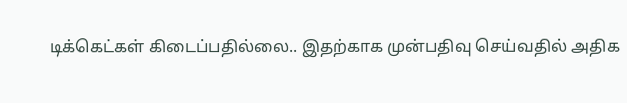டிக்கெட்கள் கிடைப்பதில்லை.. இதற்காக முன்பதிவு செய்வதில் அதிக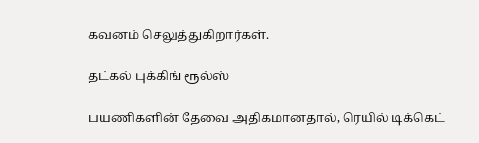கவனம் செலுத்துகிறார்கள்.

தட்கல் புக்கிங் ரூல்ஸ்

பயணிகளின் தேவை அதிகமானதால், ரெயில் டிக்கெட்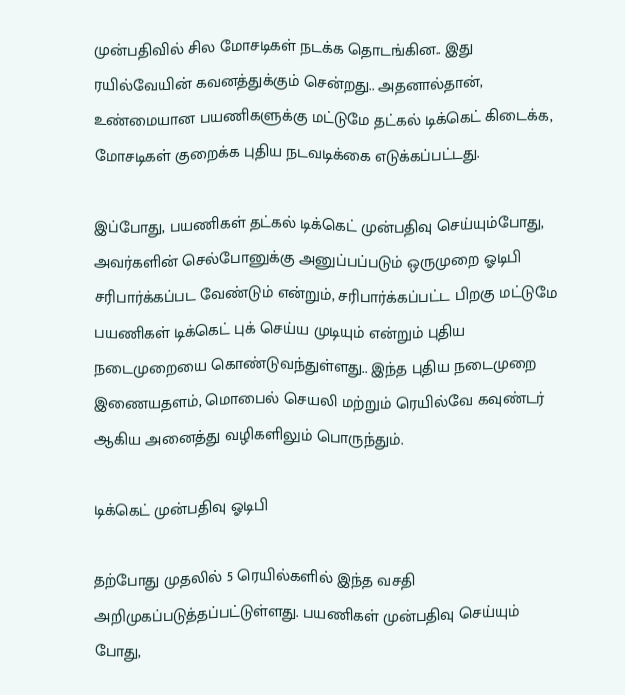முன்பதிவில் சில மோசடிகள் நடக்க தொடங்கின.. இது ரயில்வேயின் கவனத்துக்கும் சென்றது.. அதனால்தான், உண்மையான பயணிகளுக்கு மட்டுமே தட்கல் டிக்கெட் கிடைக்க, மோசடிகள் குறைக்க புதிய நடவடிக்கை எடுக்கப்பட்டது.

இப்போது, பயணிகள் தட்கல் டிக்கெட் முன்பதிவு செய்யும்போது, அவர்களின் செல்போனுக்கு அனுப்பப்படும் ஒருமுறை ஓடிபி சரிபார்க்கப்பட வேண்டும் என்றும், சரிபார்க்கப்பட்ட பிறகு மட்டுமே பயணிகள் டிக்கெட் புக் செய்ய முடியும் என்றும் புதிய நடைமுறையை கொண்டுவந்துள்ளது.. இந்த புதிய நடைமுறை இணையதளம், மொபைல் செயலி மற்றும் ரெயில்வே கவுண்டர் ஆகிய அனைத்து வழிகளிலும் பொருந்தும்.

டிக்கெட் முன்பதிவு ஓடிபி

தற்போது முதலில் 5 ரெயில்களில் இந்த வசதி அறிமுகப்படுத்தப்பட்டுள்ளது. பயணிகள் முன்பதிவு செய்யும் போது,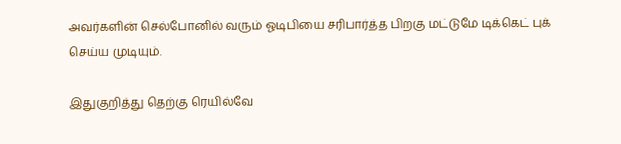அவர்களின் செல்போனில் வரும் ஓடிபியை சரிபார்த்த பிறகு மட்டுமே டிக்கெட் புக் செய்ய முடியும்.

இதுகுறித்து தெற்கு ரெயில்வே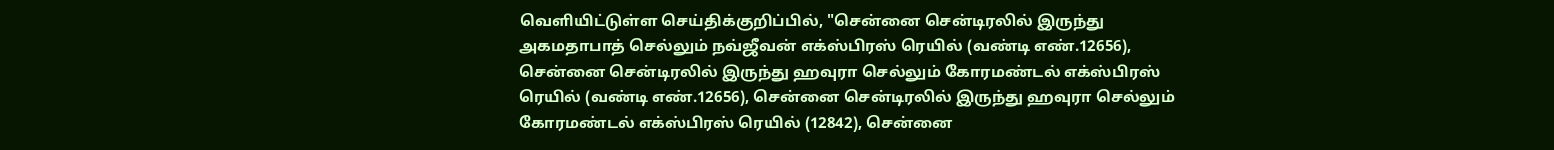வெளியிட்டுள்ள செய்திக்குறிப்பில், "சென்னை சென்டிரலில் இருந்து அகமதாபாத் செல்லும் நவ்ஜீவன் எக்ஸ்பிரஸ் ரெயில் (வண்டி எண்.12656), சென்னை சென்டிரலில் இருந்து ஹவுரா செல்லும் கோரமண்டல் எக்ஸ்பிரஸ் ரெயில் (வண்டி எண்.12656), சென்னை சென்டிரலில் இருந்து ஹவுரா செல்லும் கோரமண்டல் எக்ஸ்பிரஸ் ரெயில் (12842), சென்னை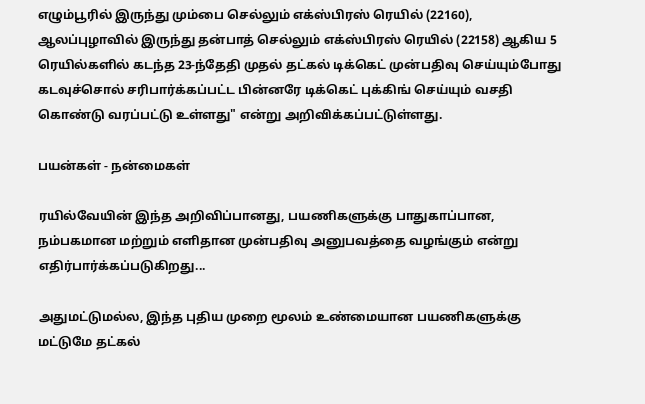எழும்பூரில் இருந்து மும்பை செல்லும் எக்ஸ்பிரஸ் ரெயில் (22160), ஆலப்புழாவில் இருந்து தன்பாத் செல்லும் எக்ஸ்பிரஸ் ரெயில் (22158) ஆகிய 5 ரெயில்களில் கடந்த 23-ந்தேதி முதல் தட்கல் டிக்கெட் முன்பதிவு செய்யும்போது கடவுச்சொல் சரிபார்க்கப்பட்ட பின்னரே டிக்கெட் புக்கிங் செய்யும் வசதி கொண்டு வரப்பட்டு உள்ளது" என்று அறிவிக்கப்பட்டுள்ளது.

பயன்கள் - நன்மைகள்

ரயில்வேயின் இந்த அறிவிப்பானது, பயணிகளுக்கு பாதுகாப்பான, நம்பகமான மற்றும் எளிதான முன்பதிவு அனுபவத்தை வழங்கும் என்று எதிர்பார்க்கப்படுகிறது...

அதுமட்டுமல்ல, இந்த புதிய முறை மூலம் உண்மையான பயணிகளுக்கு மட்டுமே தட்கல்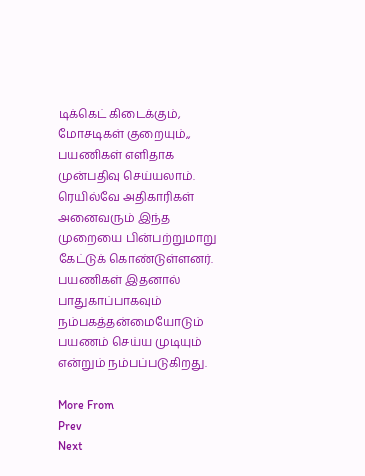டிக்கெட் கிடைக்கும், மோசடிகள் குறையும்,, பயணிகள் எளிதாக முன்பதிவு செய்யலாம். ரெயில்வே அதிகாரிகள் அனைவரும் இந்த முறையை பின்பற்றுமாறு கேட்டுக் கொண்டுள்ளனர். பயணிகள் இதனால் பாதுகாப்பாகவும் நம்பகத்தன்மையோடும் பயணம் செய்ய முடியும் என்றும் நம்பப்படுகிறது.

More From
Prev
Next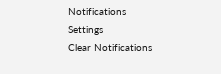Notifications
Settings
Clear Notifications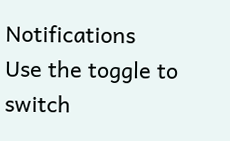Notifications
Use the toggle to switch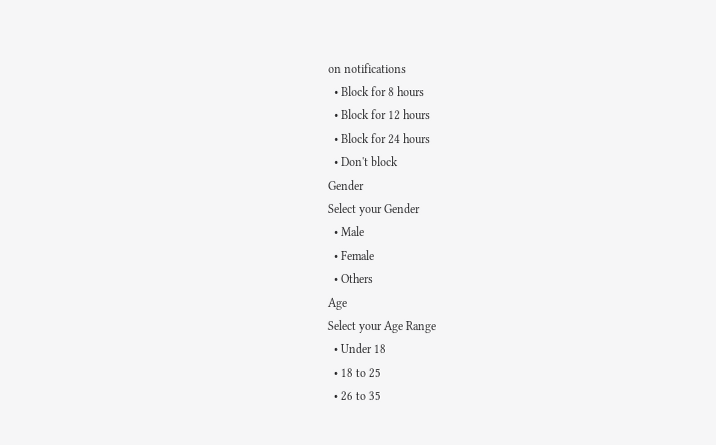on notifications
  • Block for 8 hours
  • Block for 12 hours
  • Block for 24 hours
  • Don't block
Gender
Select your Gender
  • Male
  • Female
  • Others
Age
Select your Age Range
  • Under 18
  • 18 to 25
  • 26 to 35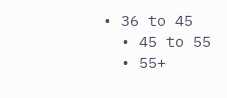• 36 to 45
  • 45 to 55
  • 55+